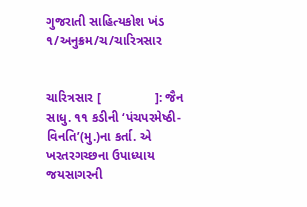ગુજરાતી સાહિત્યકોશ ખંડ ૧/અનુક્રમ/ચ/ચારિત્રસાર


ચારિત્રસાર [               ]: જૈન સાધુ. ૧૧ કડીની ‘પંચપરમેષ્ઠી-વિનતિ’(મુ.)ના કર્તા. એ ખરતરગચ્છના ઉપાધ્યાય જયસાગરની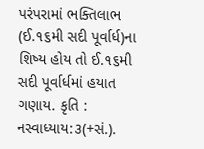પરંપરામાં ભક્તિલાભ (ઈ.૧૬મી સદી પૂર્વાર્ધ)ના શિષ્ય હોય તો ઈ.૧૬મી સદી પૂર્વાર્ધમાં હયાત ગણાય. કૃતિ : નસ્વાધ્યાય:૩(+સં.).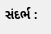સંદર્ભ :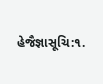હેજૈજ્ઞાસૂચિ:૧.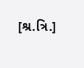[શ્ર.ત્રિ.]